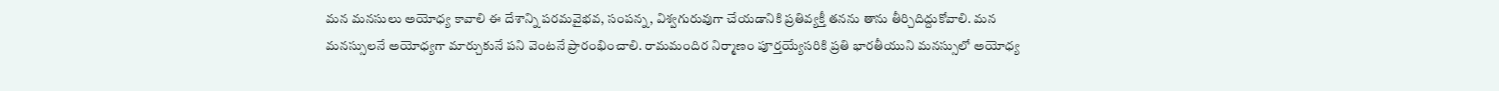మన మనసులు అయోధ్య కావాలి ఈ దేశాన్ని పరమవైభవ, సంపన్న, విశ్వగురువుగా చేయడానికి ప్రతివ్యక్తీ తనను తాను తీర్చిదిద్దుకోవాలి. మన మనస్సులనే అయోధ్యగా మార్చుకునే పని వెంటనే ప్రారంభించాలి. రామమందిర నిర్మాణం పూర్తయ్యేసరికి ప్రతి భారతీయుని మనస్సులో అయోధ్య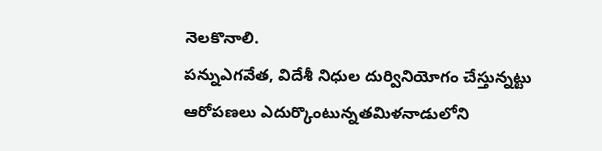నెలకొనాలి.
పన్నుఎగవేత, విదేశీ నిధుల దుర్వినియోగం చేస్తున్న‌ట్టు ఆరోపణలు ఎదుర్కొంటున్నత‌మిళ‌నాడులోని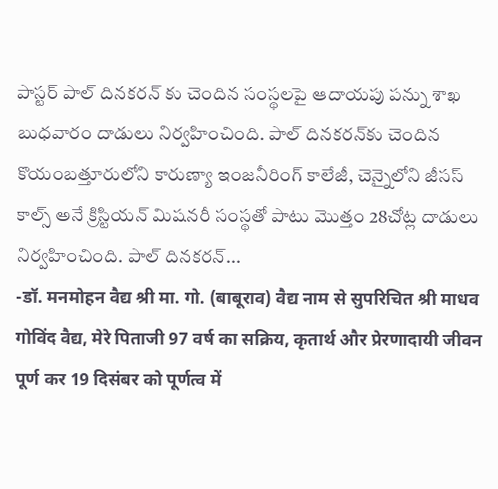పాస్ట‌ర్ పాల్ దినకరన్ కు చెందిన సంస్థ‌ల‌పై ఆదాయపు పన్ను శాఖ బుధవారం దాడులు నిర్వహించింది. పాల్ దిన‌క‌ర‌న్‌కు చెందిన కొయంబత్తూరులోని కారుణ్యా ఇంజ‌నీరింగ్ కాలేజీ, చెన్నైలోని జీసస్ కాల్స్ అనే క్రిస్టియన్ మిషనరీ సంస్థతో పాటు మొత్తం 28చోట్ల దాడులు నిర్వ‌హించింది. పాల్ దిన‌క‌ర‌న్‌...
-डॉ. मनमोहन वैद्य श्री मा. गो. (बाबूराव) वैद्य नाम से सुपरिचित श्री माधव गोविंद वैद्य, मेरे पिताजी 97 वर्ष का सक्रिय, कृतार्थ और प्रेरणादायी जीवन पूर्ण कर 19 दिसंबर को पूर्णत्व में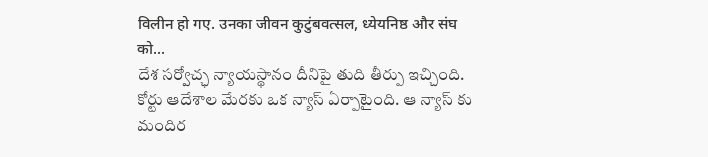विलीन हो गए. उनका जीवन कुटुंबवत्सल, ध्येयनिष्ठ और संघ को...
దేశ సర్వోచ్ఛ న్యాయస్థానం దీనిపై తుది తీర్పు ఇచ్చింది. కోర్టు ఆదేశాల మేరకు ఒక న్యాస్ ఏర్పాటైంది. ఆ న్యాస్ కు మందిర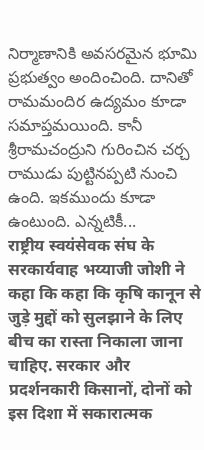నిర్మాణానికి అవసరమైన భూమి ప్రభుత్వం అందించింది. దానితో రామమందిర ఉద్యమం కూడా సమాప్తమయింది. కానీ శ్రీరామచంద్రుని గురించిన చర్చ రాముడు పుట్టినప్పటి నుంచి ఉంది. ఇకముందు కూడా ఉంటుంది. ఎన్నటికీ...
राष्ट्रीय स्वयंसेवक संघ के सरकार्यवाह भय्याजी जोशी ने कहा कि कहा कि कृषि कानून से जुड़े मुद्दों को सुलझाने के लिए बीच का रास्ता निकाला जाना चाहिए. सरकार और प्रदर्शनकारी किसानों, दोनों को इस दिशा में सकारात्मक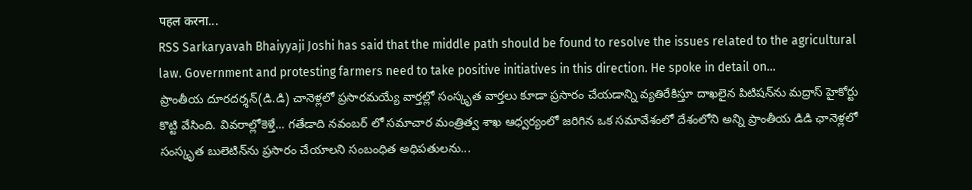पहल करना...
RSS Sarkaryavah Bhaiyyaji Joshi has said that the middle path should be found to resolve the issues related to the agricultural law. Government and protesting farmers need to take positive initiatives in this direction. He spoke in detail on...
ప్రాంతీయ దూర‌ద‌ర్శ‌న్(డి.డి) చానెళ్ల‌లో ప్ర‌సార‌మ‌య్యే వార్త‌ల్లో సంస్కృత వార్త‌లు కూడా ప్ర‌సారం చేయ‌డాన్ని వ్య‌తిరేకిస్తూ దాఖ‌లైన పిటిష‌న్‌ను మ‌ద్రాస్ హైకోర్టు కొట్టి వేసింది. వివ‌రాల్లోకెళ్తే... గ‌తేడాది నవంబర్ లో సమాచార మంత్రిత్వ శాఖ ఆధ్వ‌ర్యంలో జ‌రిగిన ఒక సమావేశంలో దేశంలోని అన్ని ప్రాంతీయ డిడి ఛానెళ్ల‌లో సంస్కృత బులెటిన్‌ను ప్ర‌సారం చేయాల‌ని సంబంధిత అధిప‌తుల‌ను...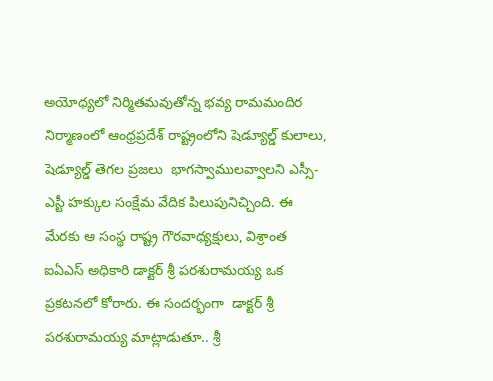అయోధ్యలో నిర్మితమవుతోన్న భవ్య రామమందిర నిర్మాణంలో ఆంధ్రప్రదేశ్ రాష్ట్రంలోని షెడ్యూల్డ్ కులాలు, షెడ్యూల్డ్ తెగల ప్రజలు  భాగస్వాములవ్వాలని ఎస్సీ-ఎస్టీ హక్కుల సంక్షేమ వేదిక పిలుపునిచ్చింది. ఈ మేరకు ఆ సంస్థ రాష్ట్ర గౌరవాధ్యక్షులు, విశ్రాంత ఐఏఎస్ అధికారి డాక్టర్ శ్రీ పరశురామయ్య ఒక ప్రకటనలో కోరారు. ఈ సందర్భంగా  డాక్టర్ శ్రీ పరశురామయ్య మాట్లాడుతూ.. శ్రీ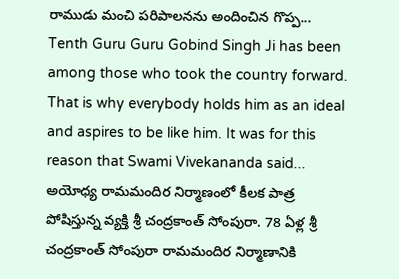రాముడు మంచి పరిపాలనను అందించిన గొప్ప...
Tenth Guru Guru Gobind Singh Ji has been among those who took the country forward. That is why everybody holds him as an ideal and aspires to be like him. It was for this reason that Swami Vivekananda said...
అయోధ్య రామమందిర నిర్మాణంలో కీలక పాత్ర పోషిస్తున్న వ్యక్తి శ్రీ చంద్రకాంత్ సోంపురా. 78 ఏళ్ల శ్రీ చంద్రకాంత్ సోంపురా రామమందిర నిర్మాణానికి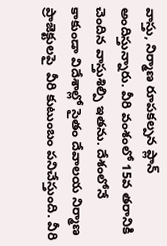వాస్తు, నిర్మాణ రూపకల్పన ప్లాన్ అందిస్తున్నారు. వీరి వంశంలో 15వ తరానికి చెందిన వాస్తుశిల్పి ఇతను. దేశంలోనే కాకుండా విదేశాల్లో సైతం దేవాలయ నిర్మాణ ప్రాజెక్టులపై  వీరి కుటుంబం పనిచేస్తుంది. వీరి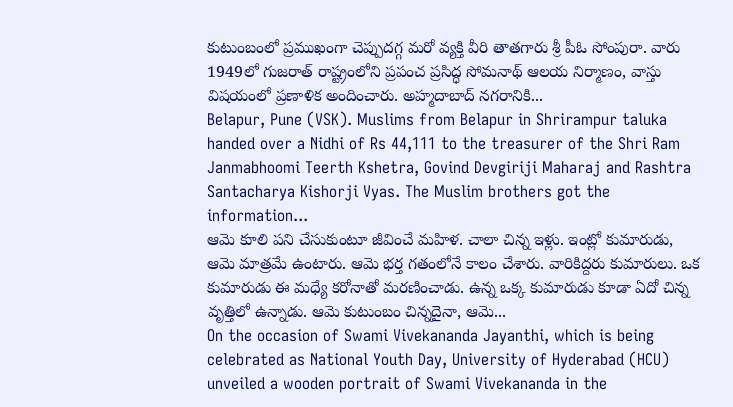కుటుంబంలో ప్రముఖంగా చెప్పుదగ్గ మరో వ్యక్తి వీరి తాతగారు శ్రీ పీఓ సోంపురా. వారు 1949లో గుజరాత్ రాష్ట్రంలోని ప్రపంచ ప్రసిద్ధ సోమనాథ్ ఆలయ నిర్మాణం, వాస్తు విషయంలో ప్రణాళిక అందించారు. అహ్మదాబాద్ నగరానికి...
Belapur, Pune (VSK). Muslims from Belapur in Shrirampur taluka handed over a Nidhi of Rs 44,111 to the treasurer of the Shri Ram Janmabhoomi Teerth Kshetra, Govind Devgiriji Maharaj and Rashtra Santacharya Kishorji Vyas. The Muslim brothers got the information...
ఆమె కూలి ప‌ని చేసుకుంటూ జీవించే మహిళ. చాలా చిన్న ఇళ్లు. ఇంట్లో కుమారుడు, ఆమె మాత్రమే ఉంటారు. ఆమె భర్త గతంలోనే కాలం చేశారు. వారికిద్దరు కుమారులు. ఒక కుమారుడు ఈ మధ్యే కరోనాతో మరణించాడు. ఉన్న ఒక్క కుమారుడు కూడా ఏదో చిన్న వృత్తిలో ఉన్నాడు. ఆమె కుటుంబం చిన్నదైనా, ఆమె...
On the occasion of Swami Vivekananda Jayanthi, which is being celebrated as National Youth Day, University of Hyderabad (HCU) unveiled a wooden portrait of Swami Vivekananda in the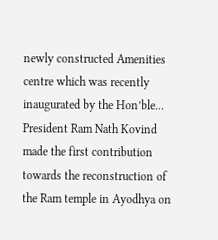newly constructed Amenities centre which was recently inaugurated by the Hon’ble...
President Ram Nath Kovind made the first contribution towards the reconstruction of the Ram temple in Ayodhya on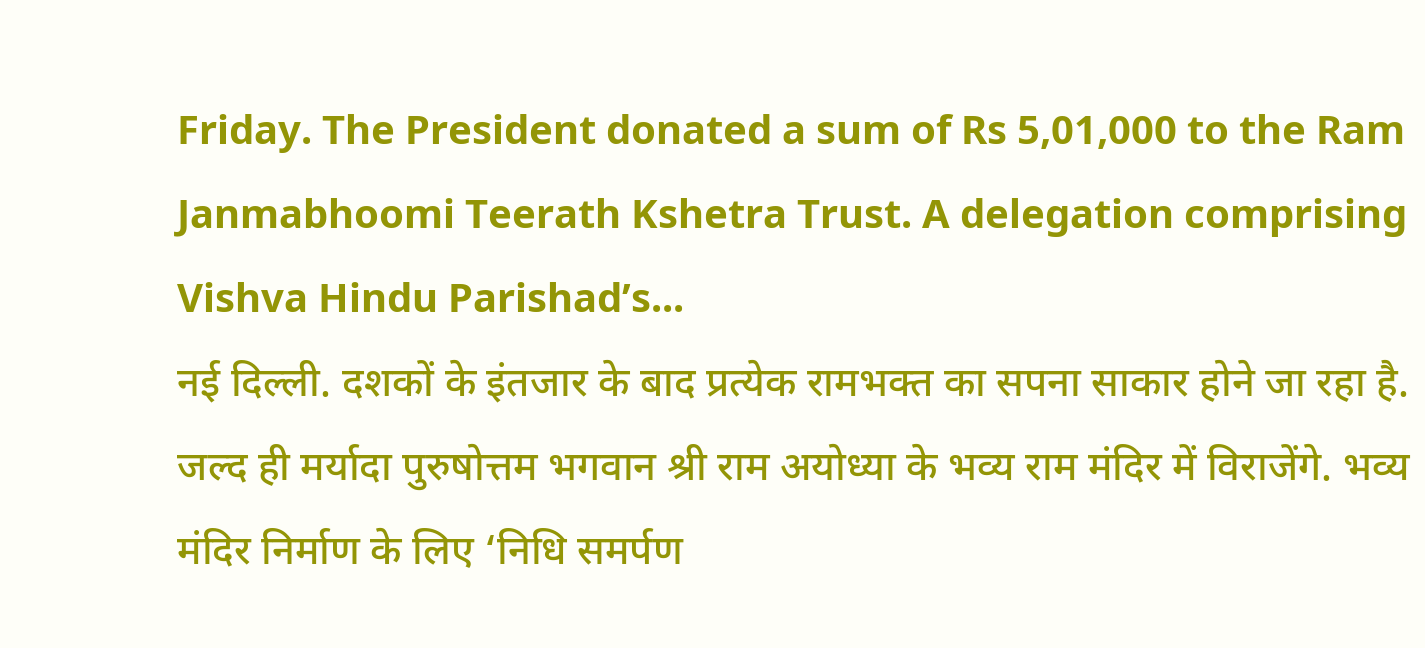Friday. The President donated a sum of Rs 5,01,000 to the Ram Janmabhoomi Teerath Kshetra Trust. A delegation comprising Vishva Hindu Parishad’s...
नई दिल्ली. दशकों के इंतजार के बाद प्रत्येक रामभक्त का सपना साकार होने जा रहा है. जल्द ही मर्यादा पुरुषोत्तम भगवान श्री राम अयोध्या के भव्य राम मंदिर में विराजेंगे. भव्य मंदिर निर्माण के लिए ‘निधि समर्पण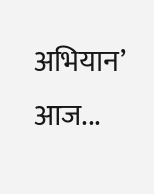अभियान’ आज...